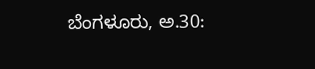ಬೆಂಗಳೂರು, ಅ.30: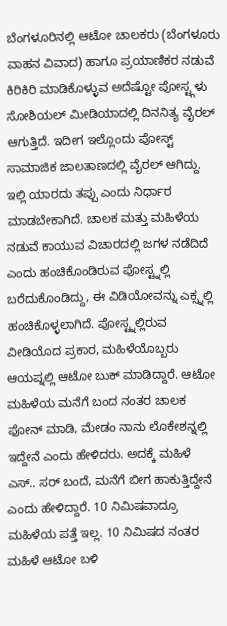ಬೆಂಗಳೂರಿನಲ್ಲಿ ಆಟೋ ಚಾಲಕರು (ಬೆಂಗಳೂರು ವಾಹನ ವಿವಾದ) ಹಾಗೂ ಪ್ರಯಾಣಿಕರ ನಡುವೆ ಕಿರಿಕಿರಿ ಮಾಡಿಕೊಳ್ಳುವ ಅದೆಷ್ಟೋ ಪೋಸ್ಟ್ಗಳು ಸೋಶಿಯಲ್ ಮೀಡಿಯಾದಲ್ಲಿ ದಿನನಿತ್ಯ ವೈರಲ್ ಆಗುತ್ತಿದೆ. ಇದೀಗ ಇಲ್ಲೊಂದು ಪೋಸ್ಟ್ ಸಾಮಾಜಿಕ ಜಾಲತಾಣದಲ್ಲಿ ವೈರಲ್ ಆಗಿದ್ದು. ಇಲ್ಲಿ ಯಾರದು ತಪ್ಪು ಎಂದು ನಿರ್ಧಾರ ಮಾಡಬೇಕಾಗಿದೆ. ಚಾಲಕ ಮತ್ತು ಮಹಿಳೆಯ ನಡುವೆ ಕಾಯುವ ವಿಚಾರದಲ್ಲಿ ಜಗಳ ನಡೆದಿದೆ ಎಂದು ಹಂಚಿಕೊಂಡಿರುವ ಪೋಸ್ಟ್ನಲ್ಲಿ ಬರೆದುಕೊಂಡಿದ್ದು, ಈ ವಿಡಿಯೋವನ್ನು ಎಕ್ಸ್ನಲ್ಲಿ ಹಂಚಿಕೊಳ್ಳಲಾಗಿದೆ. ಪೋಸ್ಟ್ನಲ್ಲಿರುವ ವೀಡಿಯೊದ ಪ್ರಕಾರ, ಮಹಿಳೆಯೊಬ್ಬರು ಆಯಪ್ನಲ್ಲಿ ಆಟೋ ಬುಕ್ ಮಾಡಿದ್ದಾರೆ. ಆಟೋ ಮಹಿಳೆಯ ಮನೆಗೆ ಬಂದ ನಂತರ ಚಾಲಕ ಫೋನ್ ಮಾಡಿ, ಮೇಡಂ ನಾನು ಲೊಕೇಶನ್ನಲ್ಲಿ ಇದ್ದೇನೆ ಎಂದು ಹೇಳಿದರು. ಅದಕ್ಕೆ ಮಹಿಳೆ ಎಸ್.. ಸರ್ ಬಂದೆ, ಮನೆಗೆ ಬೀಗ ಹಾಕುತ್ತಿದ್ದೇನೆ ಎಂದು ಹೇಳಿದ್ದಾರೆ. 10 ನಿಮಿಷವಾದ್ರೂ ಮಹಿಳೆಯ ಪತ್ತೆ ಇಲ್ಲ. 10 ನಿಮಿಷದ ನಂತರ ಮಹಿಳೆ ಆಟೋ ಬಳಿ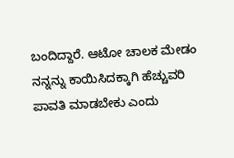ಬಂದಿದ್ದಾರೆ. ಆಟೋ ಚಾಲಕ ಮೇಡಂ ನನ್ನನ್ನು ಕಾಯಿಸಿದಕ್ಕಾಗಿ ಹೆಚ್ಚುವರಿ ಪಾವತಿ ಮಾಡಬೇಕು ಎಂದು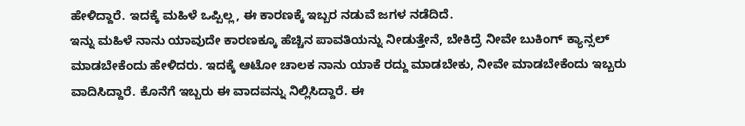ಹೇಳಿದ್ದಾರೆ. ಇದಕ್ಕೆ ಮಹಿಳೆ ಒಪ್ಪಿಲ್ಲ, ಈ ಕಾರಣಕ್ಕೆ ಇಬ್ಬರ ನಡುವೆ ಜಗಳ ನಡೆದಿದೆ.
ಇನ್ನು ಮಹಿಳೆ ನಾನು ಯಾವುದೇ ಕಾರಣಕ್ಕೂ ಹೆಚ್ಚಿನ ಪಾವತಿಯನ್ನು ನೀಡುತ್ತೇನೆ, ಬೇಕಿದ್ರೆ ನೀವೇ ಬುಕಿಂಗ್ ಕ್ಯಾನ್ಸಲ್ ಮಾಡಬೇಕೆಂದು ಹೇಳಿದರು. ಇದಕ್ಕೆ ಆಟೋ ಚಾಲಕ ನಾನು ಯಾಕೆ ರದ್ದು ಮಾಡಬೇಕು, ನೀವೇ ಮಾಡಬೇಕೆಂದು ಇಬ್ಬರು ವಾದಿಸಿದ್ದಾರೆ. ಕೊನೆಗೆ ಇಬ್ಬರು ಈ ವಾದವನ್ನು ನಿಲ್ಲಿಸಿದ್ದಾರೆ. ಈ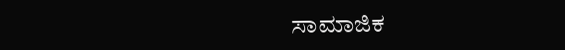ಸಾಮಾಜಿಕ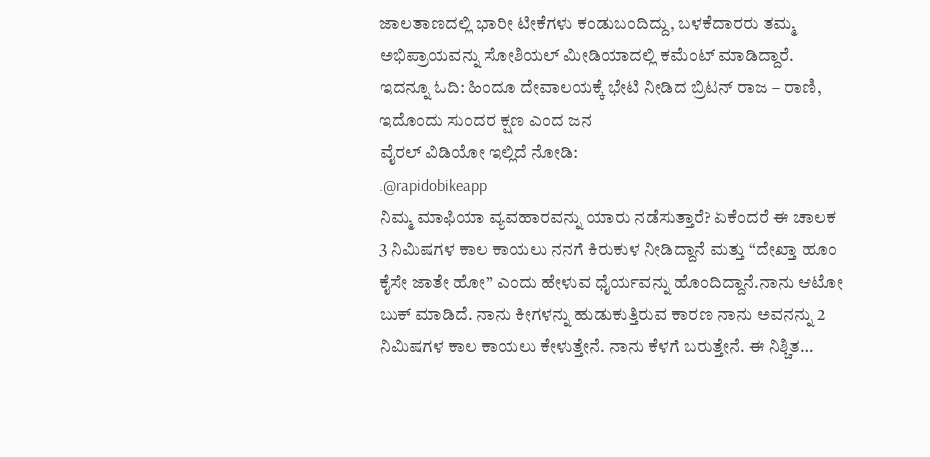ಜಾಲತಾಣದಲ್ಲಿ ಭಾರೀ ಟೀಕೆಗಳು ಕಂಡುಬಂದಿದ್ದು, ಬಳಕೆದಾರರು ತಮ್ಮ ಅಭಿಪ್ರಾಯವನ್ನು ಸೋಶಿಯಲ್ ಮೀಡಿಯಾದಲ್ಲಿ ಕಮೆಂಟ್ ಮಾಡಿದ್ದಾರೆ.
ಇದನ್ನೂ ಓದಿ: ಹಿಂದೂ ದೇವಾಲಯಕ್ಕೆ ಭೇಟಿ ನೀಡಿದ ಬ್ರಿಟನ್ ರಾಜ – ರಾಣಿ, ಇದೊಂದು ಸುಂದರ ಕ್ಷಣ ಎಂದ ಜನ
ವೈರಲ್ ವಿಡಿಯೋ ಇಲ್ಲಿದೆ ನೋಡಿ:
.@rapidobikeapp
ನಿಮ್ಮ ಮಾಫಿಯಾ ವ್ಯವಹಾರವನ್ನು ಯಾರು ನಡೆಸುತ್ತಾರೆ? ಏಕೆಂದರೆ ಈ ಚಾಲಕ 3 ನಿಮಿಷಗಳ ಕಾಲ ಕಾಯಲು ನನಗೆ ಕಿರುಕುಳ ನೀಡಿದ್ದಾನೆ ಮತ್ತು “ದೇಖ್ತಾ ಹೂಂ ಕೈಸೇ ಜಾತೇ ಹೋ” ಎಂದು ಹೇಳುವ ಧೈರ್ಯವನ್ನು ಹೊಂದಿದ್ದಾನೆ.ನಾನು ಆಟೋ ಬುಕ್ ಮಾಡಿದೆ. ನಾನು ಕೀಗಳನ್ನು ಹುಡುಕುತ್ತಿರುವ ಕಾರಣ ನಾನು ಅವನನ್ನು 2 ನಿಮಿಷಗಳ ಕಾಲ ಕಾಯಲು ಕೇಳುತ್ತೇನೆ. ನಾನು ಕೆಳಗೆ ಬರುತ್ತೇನೆ. ಈ ನಿಶ್ಚಿತ…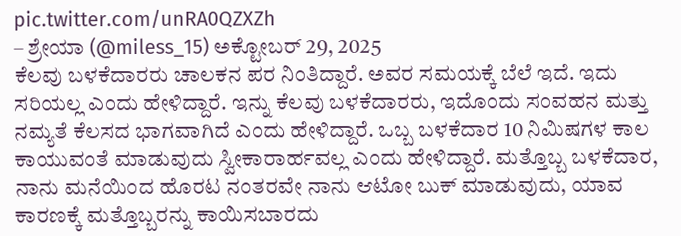pic.twitter.com/unRA0QZXZh
– ಶ್ರೇಯಾ (@miless_15) ಅಕ್ಟೋಬರ್ 29, 2025
ಕೆಲವು ಬಳಕೆದಾರರು ಚಾಲಕನ ಪರ ನಿಂತಿದ್ದಾರೆ. ಅವರ ಸಮಯಕ್ಕೆ ಬೆಲೆ ಇದೆ. ಇದು ಸರಿಯಲ್ಲ ಎಂದು ಹೇಳಿದ್ದಾರೆ. ಇನ್ನು ಕೆಲವು ಬಳಕೆದಾರರು, ಇದೊಂದು ಸಂವಹನ ಮತ್ತು ನಮ್ಯತೆ ಕೆಲಸದ ಭಾಗವಾಗಿದೆ ಎಂದು ಹೇಳಿದ್ದಾರೆ. ಒಬ್ಬ ಬಳಕೆದಾರ 10 ನಿಮಿಷಗಳ ಕಾಲ ಕಾಯುವಂತೆ ಮಾಡುವುದು ಸ್ವೀಕಾರಾರ್ಹವಲ್ಲ ಎಂದು ಹೇಳಿದ್ದಾರೆ. ಮತ್ತೊಬ್ಬ ಬಳಕೆದಾರ, ನಾನು ಮನೆಯಿಂದ ಹೊರಟ ನಂತರವೇ ನಾನು ಆಟೋ ಬುಕ್ ಮಾಡುವುದು, ಯಾವ ಕಾರಣಕ್ಕೆ ಮತ್ತೊಬ್ಬರನ್ನು ಕಾಯಿಸಬಾರದು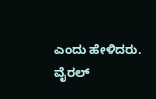ಎಂದು ಹೇಳಿದರು.
ವೈರಲ್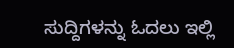ಸುದ್ದಿಗಳನ್ನು ಓದಲು ಇಲ್ಲಿ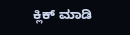ಕ್ಲಿಕ್ ಮಾಡಿ